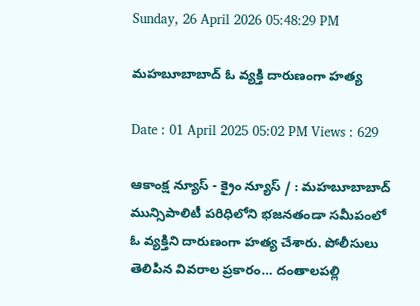Sunday, 26 April 2026 05:48:29 PM

మహబూబాబాద్ ఓ వ్యక్తి దారుణంగా హత్య

Date : 01 April 2025 05:02 PM Views : 629

ఆకాంక్ష న్యూస్ - క్రైం న్యూస్ / : మహబూబాబాద్ మున్సిపాలిటీ పరిధిలోని భజనతండా సమీపంలో ఓ వ్యక్తిని దారుణంగా హత్య చేశారు. పోలీసులు తెలిపిన వివరాల ప్రకారం… దంతాలపల్లి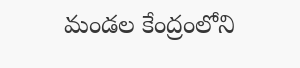మండల కేంద్రంలోని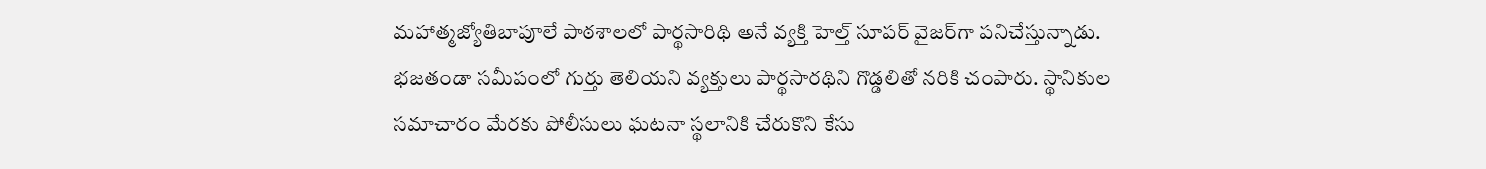మహాత్మజ్యోతిబాపూలే పాఠశాలలో పార్థసారిథి అనే వ్యక్తి హెల్త్ సూపర్ వైజర్‌గా పనిచేస్తున్నాడు. భజతండా సమీపంలో గుర్తు తెలియని వ్యక్తులు పార్థసారథిని గొడ్డలితో నరికి చంపారు. స్థానికుల సమాచారం మేరకు పోలీసులు ఘటనా స్థలానికి చేరుకొని కేసు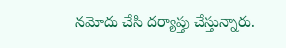నమోదు చేసి దర్యాప్తు చేస్తున్నారు.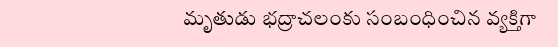మృతుడు భద్రాచలంకు సంబంధించిన వ్యక్తిగా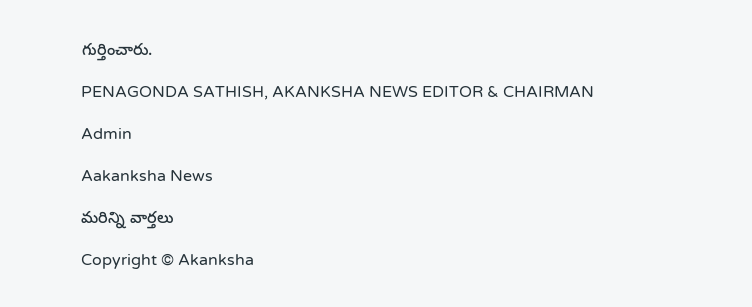గుర్తించారు.

PENAGONDA SATHISH, AKANKSHA NEWS EDITOR & CHAIRMAN

Admin

Aakanksha News

మరిన్ని వార్తలు

Copyright © Akanksha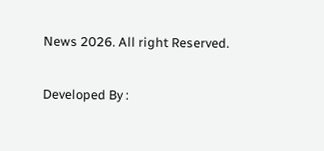News 2026. All right Reserved.

Developed By :